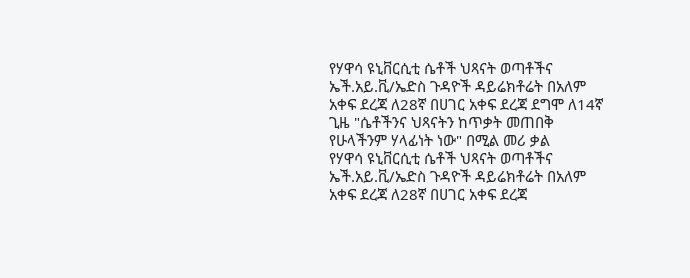የሃዋሳ ዩኒቨርሲቲ ሴቶች ህጻናት ወጣቶችና ኤች.አይ.ቪ/ኤድስ ጉዳዮች ዳይሬክቶሬት በአለም አቀፍ ደረጃ ለ28ኛ በሀገር አቀፍ ደረጃ ደግሞ ለ14ኛ ጊዜ "ሴቶችንና ህጻናትን ከጥቃት መጠበቅ የሁላችንም ሃላፊነት ነው" በሚል መሪ ቃል
የሃዋሳ ዩኒቨርሲቲ ሴቶች ህጻናት ወጣቶችና ኤች.አይ.ቪ/ኤድስ ጉዳዮች ዳይሬክቶሬት በአለም አቀፍ ደረጃ ለ28ኛ በሀገር አቀፍ ደረጃ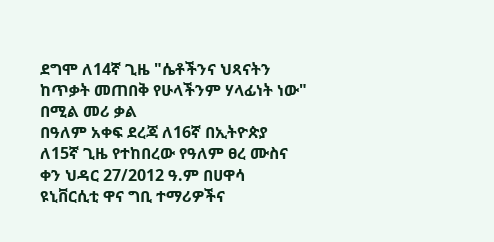ደግሞ ለ14ኛ ጊዜ "ሴቶችንና ህጻናትን ከጥቃት መጠበቅ የሁላችንም ሃላፊነት ነው" በሚል መሪ ቃል
በዓለም አቀፍ ደረጃ ለ16ኛ በኢትዮጵያ ለ15ኛ ጊዜ የተከበረው የዓለም ፀረ ሙስና ቀን ህዳር 27/2012 ዓ.ም በሀዋሳ ዩኒቨርሲቲ ዋና ግቢ ተማሪዎችና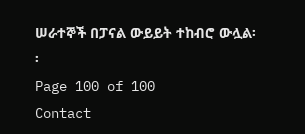ሠራተኞች በፓናል ውይይት ተከብሮ ውሏል፡፡
Page 100 of 100
Contact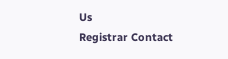Us
Registrar Contact